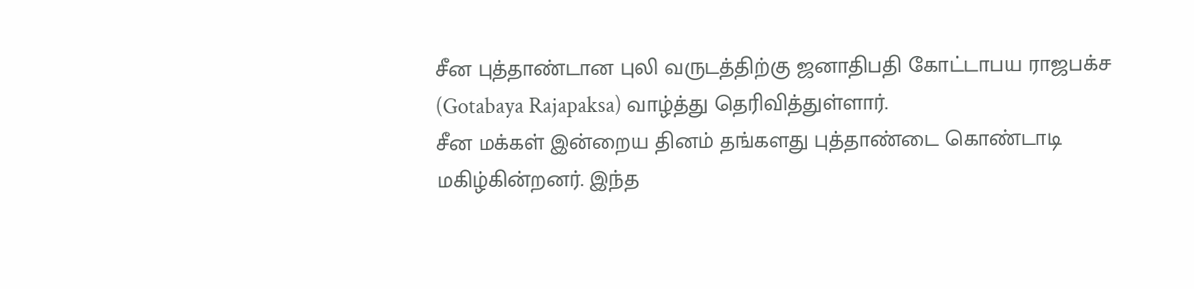சீன புத்தாண்டான புலி வருடத்திற்கு ஜனாதிபதி கோட்டாபய ராஜபக்ச (Gotabaya Rajapaksa) வாழ்த்து தெரிவித்துள்ளார்.
சீன மக்கள் இன்றைய தினம் தங்களது புத்தாண்டை கொண்டாடி மகிழ்கின்றனர். இந்த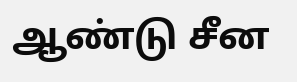ஆண்டு சீன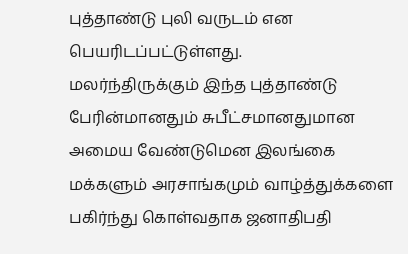புத்தாண்டு புலி வருடம் என பெயரிடப்பட்டுள்ளது.
மலர்ந்திருக்கும் இந்த புத்தாண்டு பேரின்மானதும் சுபீட்சமானதுமான அமைய வேண்டுமென இலங்கை மக்களும் அரசாங்கமும் வாழ்த்துக்களை பகிர்ந்து கொள்வதாக ஜனாதிபதி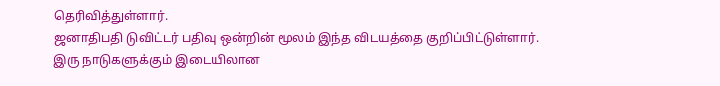தெரிவித்துள்ளார்.
ஜனாதிபதி டுவிட்டர் பதிவு ஒன்றின் மூலம் இந்த விடயத்தை குறிப்பிட்டுள்ளார்.
இரு நாடுகளுக்கும் இடையிலான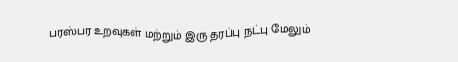பரஸ்பர உறவுகள் மற்றும் இரு தரப்பு நட்பு மேலும்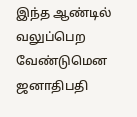இந்த ஆண்டில் வலுப்பெற வேண்டுமென ஜனாதிபதி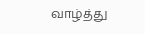வாழ்த்து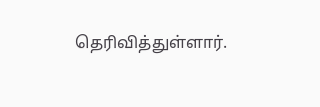தெரிவித்துள்ளார்.